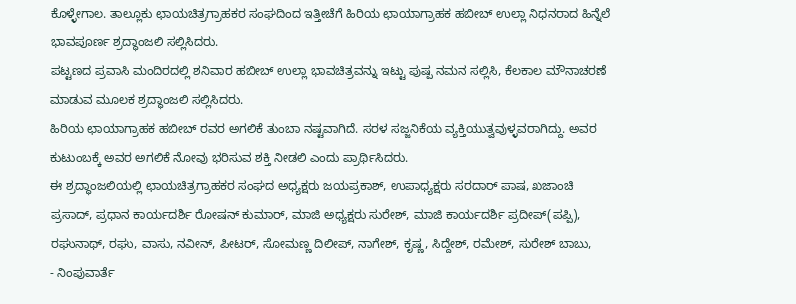ಕೊಳ್ಳೇಗಾಲ. ತಾಲ್ಲೂಕು ಛಾಯಚಿತ್ರಗ್ರಾಹಕರ ಸಂಘದಿಂದ ಇತ್ತೀಚೆಗೆ ಹಿರಿಯ ಛಾಯಾಗ್ರಾಹಕ ಹಬೀಬ್ ಉಲ್ಲಾ ನಿಧನರಾದ ಹಿನ್ನೆಲೆ ಭಾವಪೂರ್ಣ ಶ್ರದ್ಧಾಂಜಲಿ ಸಲ್ಲಿಸಿದರು.
ಪಟ್ಟಣದ ಪ್ರವಾಸಿ ಮಂದಿರದಲ್ಲಿ ಶನಿವಾರ ಹಬೀಬ್ ಉಲ್ಲಾ ಭಾವಚಿತ್ರವನ್ನು ಇಟ್ಟು ಪುಷ್ಪ ನಮನ ಸಲ್ಲಿಸಿ, ಕೆಲಕಾಲ ಮೌನಾಚರಣೆ ಮಾಡುವ ಮೂಲಕ ಶ್ರದ್ಧಾಂಜಲಿ ಸಲ್ಲಿಸಿದರು.
ಹಿರಿಯ ಛಾಯಾಗ್ರಾಹಕ ಹಬೀಬ್ ರವರ ಅಗಲಿಕೆ ತುಂಬಾ ನಷ್ಟವಾಗಿದೆ. ಸರಳ ಸಜ್ಜನಿಕೆಯ ವ್ಯಕ್ತಿಯುತ್ವವುಳ್ಳವರಾಗಿದ್ದು. ಅವರ ಕುಟುಂಬಕ್ಕೆ ಅವರ ಅಗಲಿಕೆ ನೋವು ಭರಿಸುವ ಶಕ್ತಿ ನೀಡಲಿ ಎಂದು ಪ್ರಾರ್ಥಿಸಿದರು.
ಈ ಶ್ರದ್ಧಾಂಜಲಿಯಲ್ಲಿ ಛಾಯಚಿತ್ರಗ್ರಾಹಕರ ಸಂಘದ ಅಧ್ಯಕ್ಷರು ಜಯಪ್ರಕಾಶ್, ಉಪಾಧ್ಯಕ್ಷರು ಸರದಾರ್ ಪಾಷ, ಖಜಾಂಚಿ ಪ್ರಸಾದ್, ಪ್ರಧಾನ ಕಾರ್ಯದರ್ಶಿ ರೋಷನ್ ಕುಮಾರ್, ಮಾಜಿ ಅಧ್ಯಕ್ಷರು ಸುರೇಶ್, ಮಾಜಿ ಕಾರ್ಯದರ್ಶಿ ಪ್ರದೀಪ್(ಪಪ್ಪಿ), ರಘುನಾಥ್, ರಘು, ವಾಸು, ನವೀನ್, ಪೀಟರ್, ಸೋಮಣ್ಣ ದಿಲೀಪ್, ನಾಗೇಶ್, ಕೃಷ್ಣ, ಸಿದ್ದೇಶ್, ರಮೇಶ್, ಸುರೇಶ್ ಬಾಬು,
- ನಿಂಪುವಾರ್ತೆ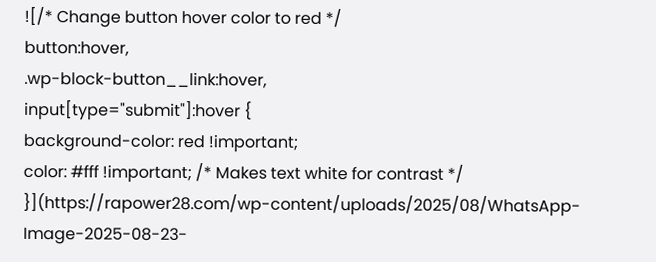![/* Change button hover color to red */
button:hover,
.wp-block-button__link:hover,
input[type="submit"]:hover {
background-color: red !important;
color: #fff !important; /* Makes text white for contrast */
}](https://rapower28.com/wp-content/uploads/2025/08/WhatsApp-Image-2025-08-23-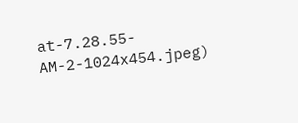at-7.28.55-AM-2-1024x454.jpeg)